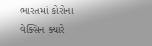ભારતમાં કોરોના વેક્સિન ક્યારે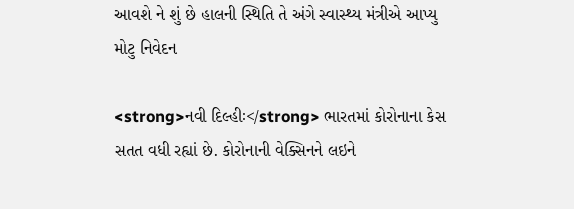આવશે ને શું છે હાલની સ્થિતિ તે અંગે સ્વાસ્થ્ય મંત્રીએ આપ્યુ મોટુ નિવેદન

<strong>નવી દિલ્હીઃ</strong> ભારતમાં કોરોનાના કેસ સતત વધી રહ્યાં છે. કોરોનાની વેક્સિનને લઇને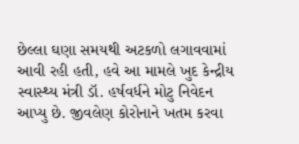છેલ્લા ઘણા સમયથી અટકળો લગાવવામાં આવી રહી હતી, હવે આ મામલે ખુદ કેન્દ્રીય સ્વાસ્થ્ય મંત્રી ડૉ. હર્ષવર્ધને મોટુ નિવેદન આપ્યુ છે. જીવલેણ કોરોનાને ખતમ કરવા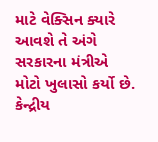માટે વેક્સિન ક્યારે આવશે તે અંગે સરકારના મંત્રીએ મોટો ખુલાસો કર્યો છે. કેન્દ્રીય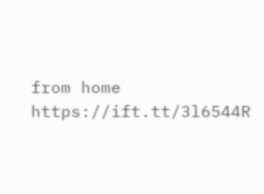from home https://ift.tt/3l6544R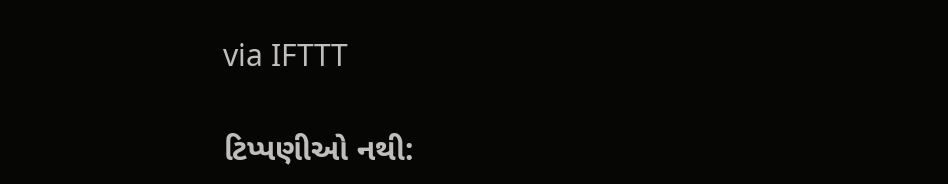via IFTTT

ટિપ્પણીઓ નથી: